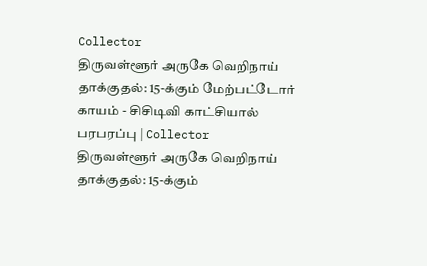Collector
திருவள்ளூர் அருகே வெறிநாய் தாக்குதல்: 15-க்கும் மேற்பட்டோர் காயம் - சிசிடிவி காட்சியால் பரபரப்பு | Collector
திருவள்ளூர் அருகே வெறிநாய் தாக்குதல்: 15-க்கும்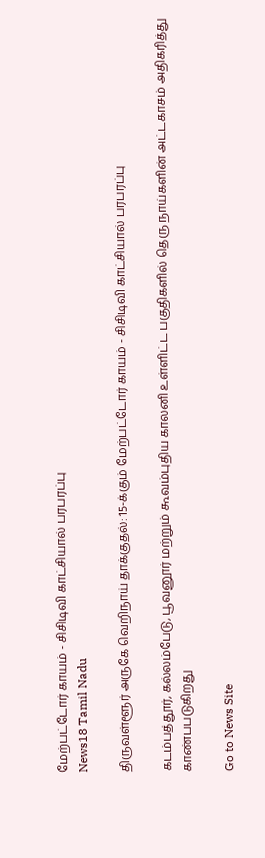மேற்பட்டோர் காயம் - சிசிடிவி காட்சியால் பரபரப்பு
News18 Tamil Nadu

திருவள்ளூர் அருகே வெறிநாய் தாக்குதல்: 15-க்கும் மேற்பட்டோர் காயம் - சிசிடிவி காட்சியால் பரபரப்பு

கடம்பத்தூர், கல்லம்பேடு, பூவனூர் மற்றும் கூவம்புதிய காலனி உள்ளிட்ட பகுதிகளில் தெரு நாய்களின் அட்டகாசம் அதிகரித்து காண்பபடுகிறது

Go to News Site